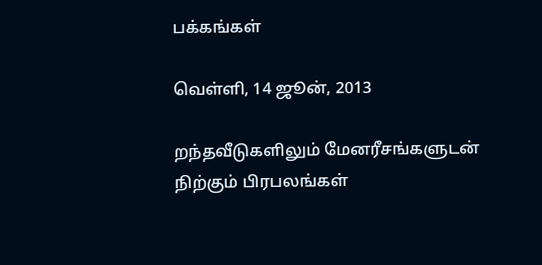பக்கங்கள்

வெள்ளி, 14 ஜூன், 2013

றந்தவீடுகளிலும் மேனரீசங்களுடன் நிற்கும் பிரபலங்கள்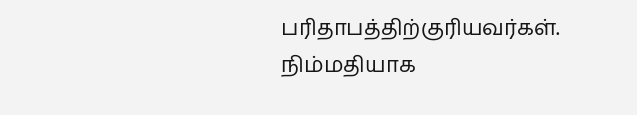பரிதாபத்திற்குரியவர்கள். நிம்மதியாக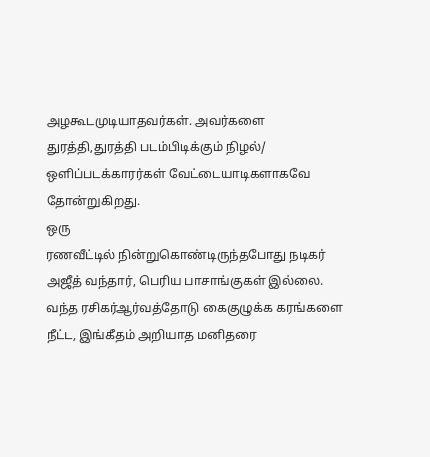அழகூடமுடியாதவர்கள். அவர்களை துரத்தி,துரத்தி படம்பிடிக்கும் நிழல்/ ஒளிப்படக்காரர்கள் வேட்டையாடிகளாகவே தோன்றுகிறது.
ஒரு
ரணவீட்டில் நின்றுகொண்டிருந்தபோது நடிகர் அஜீத் வந்தார், பெரிய பாசாங்குகள் இல்லை. வந்த ரசிகர்ஆர்வத்தோடு கைகுழுக்க கரங்களை நீட்ட, இங்கீதம் அறியாத மனிதரை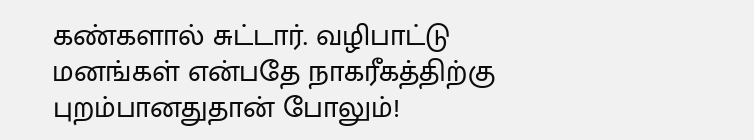கண்களால் சுட்டார். வழிபாட்டு மனங்கள் என்பதே நாகரீகத்திற்கு புறம்பானதுதான் போலும்!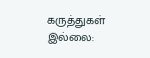கருத்துகள் இல்லை: